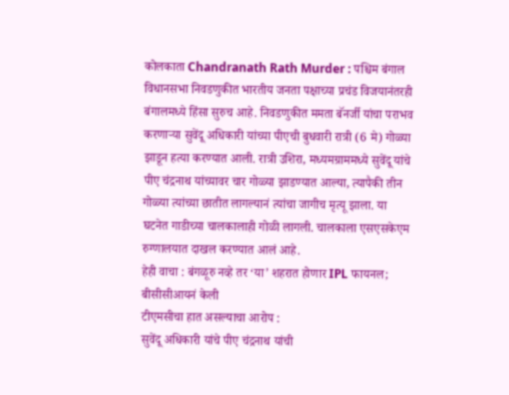कोलकाता Chandranath Rath Murder : पश्चिम बंगाल विधानसभा निवडणुकीत भारतीय जनता पक्षाच्या प्रचंड विजयानंतरही बंगालमध्ये हिंसा सुरुच आहे. निवडणुकीत ममता बॅनर्जी यांचा पराभव करणाऱ्या सुवेंदू अधिकारी यांच्या पीएची बुधवारी रात्री (6 मे) गोळ्या झाडून हत्या करण्यात आली. रात्री उशिरा, मध्यमग्राममध्ये सुवेंदू यांचे पीए चंद्रनाथ यांच्यावर चार गोळ्या झाडण्यात आल्या, त्यापैकी तीन गोळ्या त्यांच्या छातीत लागल्यानं त्यांचा जागीच मृत्यू झाला. या घटनेत गाडीच्या चालकालाही गोळी लागली. चालकाला एसएसकेएम रुग्णालयात दाखल करण्यात आलं आहे.
हेही वाचा : बंगळूरु नव्हे तर ‘या’ शहरात होणार IPL फायनल; बीसीसीआयनं केली
टीएमसीचा हात असल्याचा आरोप :
सुवेंदू अधिकारी यांचे पीए चंद्रनाथ यांची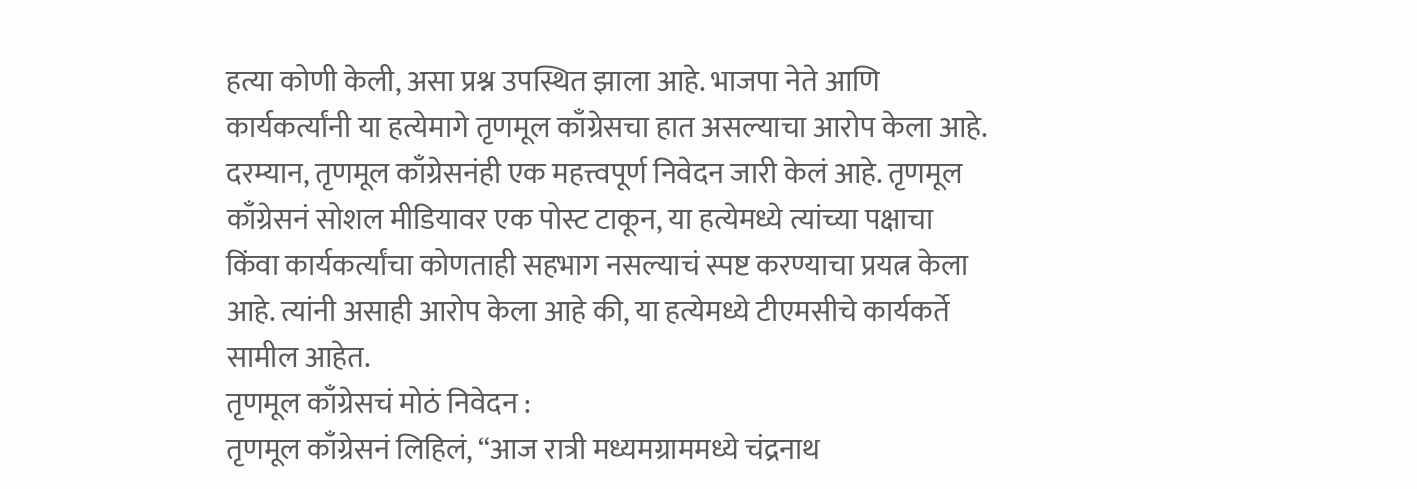हत्या कोणी केली, असा प्रश्न उपस्थित झाला आहे. भाजपा नेते आणि कार्यकर्त्यांनी या हत्येमागे तृणमूल काँग्रेसचा हात असल्याचा आरोप केला आहे. दरम्यान, तृणमूल काँग्रेसनंही एक महत्त्वपूर्ण निवेदन जारी केलं आहे. तृणमूल काँग्रेसनं सोशल मीडियावर एक पोस्ट टाकून, या हत्येमध्ये त्यांच्या पक्षाचा किंवा कार्यकर्त्यांचा कोणताही सहभाग नसल्याचं स्पष्ट करण्याचा प्रयत्न केला आहे. त्यांनी असाही आरोप केला आहे की, या हत्येमध्ये टीएमसीचे कार्यकर्ते सामील आहेत.
तृणमूल काँग्रेसचं मोठं निवेदन :
तृणमूल काँग्रेसनं लिहिलं, “आज रात्री मध्यमग्राममध्ये चंद्रनाथ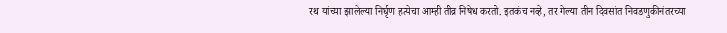रथ यांच्या झालेल्या निर्घृण हत्येचा आम्ही तीव्र निषेध करतो. इतकंच नव्हे, तर गेल्या तीन दिवसांत निवडणुकीनंतरच्या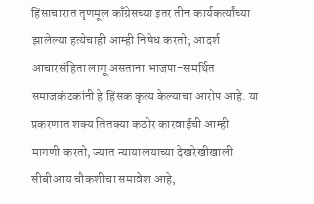हिंसाचारात तृणमूल काँग्रेसच्या इतर तीन कार्यकर्त्यांच्या झालेल्या हत्येचाही आम्ही निषेध करतो; आदर्श आचारसंहिता लागू असताना भाजपा-समर्थित समाजकंटकांनी हे हिंसक कृत्य केल्याचा आरोप आहे. या प्रकरणात शक्य तितक्या कठोर कारवाईची आम्ही मागणी करतो, ज्यात न्यायालयाच्या देखरेखीखाली सीबीआय चौकशीचा समावेश आहे,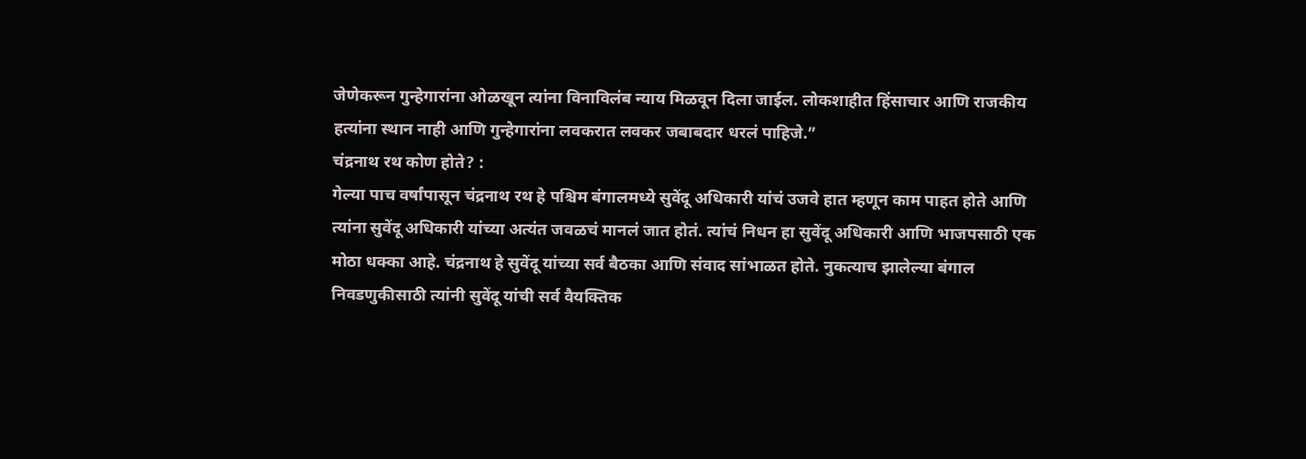जेणेकरून गुन्हेगारांना ओळखून त्यांना विनाविलंब न्याय मिळवून दिला जाईल. लोकशाहीत हिंसाचार आणि राजकीय हत्यांना स्थान नाही आणि गुन्हेगारांना लवकरात लवकर जबाबदार धरलं पाहिजे.”
चंद्रनाथ रथ कोण होते? :
गेल्या पाच वर्षांपासून चंद्रनाथ रथ हे पश्चिम बंगालमध्ये सुवेंदू अधिकारी यांचं उजवे हात म्हणून काम पाहत होते आणि त्यांना सुवेंदू अधिकारी यांच्या अत्यंत जवळचं मानलं जात होतं. त्यांचं निधन हा सुवेंदू अधिकारी आणि भाजपसाठी एक मोठा धक्का आहे. चंद्रनाथ हे सुवेंदू यांच्या सर्व बैठका आणि संवाद सांभाळत होते. नुकत्याच झालेल्या बंगाल निवडणुकीसाठी त्यांनी सुवेंदू यांची सर्व वैयक्तिक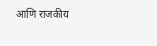आणि राजकीय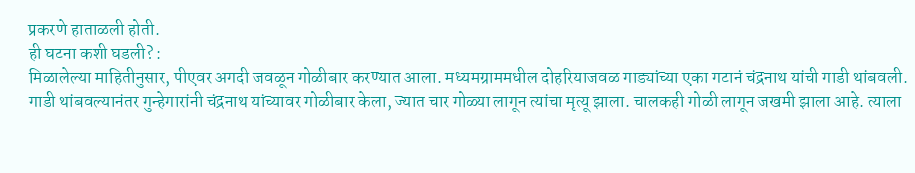प्रकरणे हाताळली होती.
ही घटना कशी घडली? :
मिळालेल्या माहितीनुसार, पीएवर अगदी जवळून गोळीबार करण्यात आला. मध्यमग्राममधील दोहरियाजवळ गाड्यांच्या एका गटानं चंद्रनाथ यांची गाडी थांबवली. गाडी थांबवल्यानंतर गुन्हेगारांनी चंद्रनाथ यांच्यावर गोळीबार केला, ज्यात चार गोळ्या लागून त्यांचा मृत्यू झाला. चालकही गोळी लागून जखमी झाला आहे. त्याला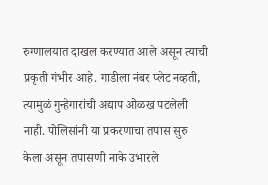रुग्णालयात दाखल करण्यात आले असून त्याची प्रकृती गंभीर आहे. गाडीला नंबर प्लेट नव्हती, त्यामुळं गुन्हेगारांची अद्याप ओळख पटलेली नाही. पोलिसांनी या प्रकरणाचा तपास सुरु केला असून तपासणी नाके उभारले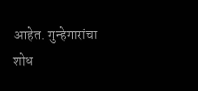आहेत. गुन्हेगारांचा शोध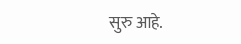सुरु आहे.